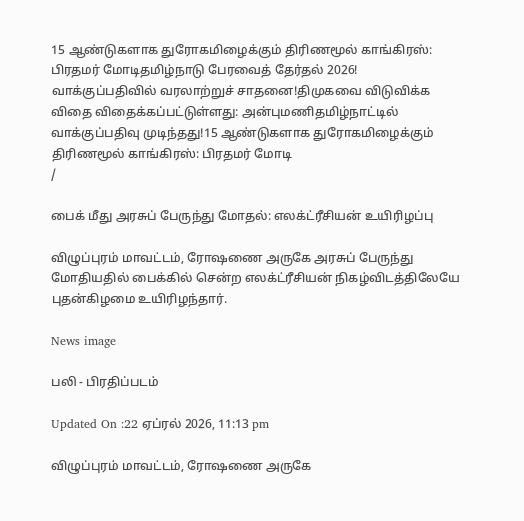15 ஆண்டுகளாக துரோகமிழைக்கும் திரிணமூல் காங்கிரஸ்: பிரதமர் மோடிதமிழ்நாடு பேரவைத் தேர்தல் 2026! வாக்குப்பதிவில் வரலாற்றுச் சாதனை!திமுகவை விடுவிக்க விதை விதைக்கப்பட்டுள்ளது: அன்புமணிதமிழ்நாட்டில் வாக்குப்பதிவு முடிந்தது!15 ஆண்டுகளாக துரோகமிழைக்கும் திரிணமூல் காங்கிரஸ்: பிரதமர் மோடி
/

பைக் மீது அரசுப் பேருந்து மோதல்: எலக்ட்ரீசியன் உயிரிழப்பு

விழுப்புரம் மாவட்டம், ரோஷணை அருகே அரசுப் பேருந்து மோதியதில் பைக்கில் சென்ற எலக்ட்ரீசியன் நிகழ்விடத்திலேயே புதன்கிழமை உயிரிழந்தார்.

News image

பலி - பிரதிப்படம்

Updated On :22 ஏப்ரல் 2026, 11:13 pm

விழுப்புரம் மாவட்டம், ரோஷணை அருகே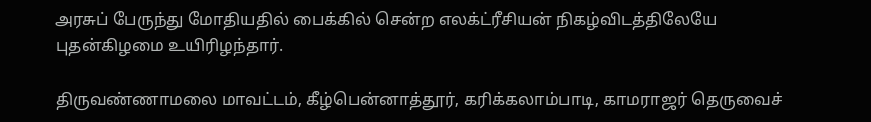அரசுப் பேருந்து மோதியதில் பைக்கில் சென்ற எலக்ட்ரீசியன் நிகழ்விடத்திலேயே புதன்கிழமை உயிரிழந்தார்.

திருவண்ணாமலை மாவட்டம், கீழ்பென்னாத்தூர், கரிக்கலாம்பாடி, காமராஜர் தெருவைச்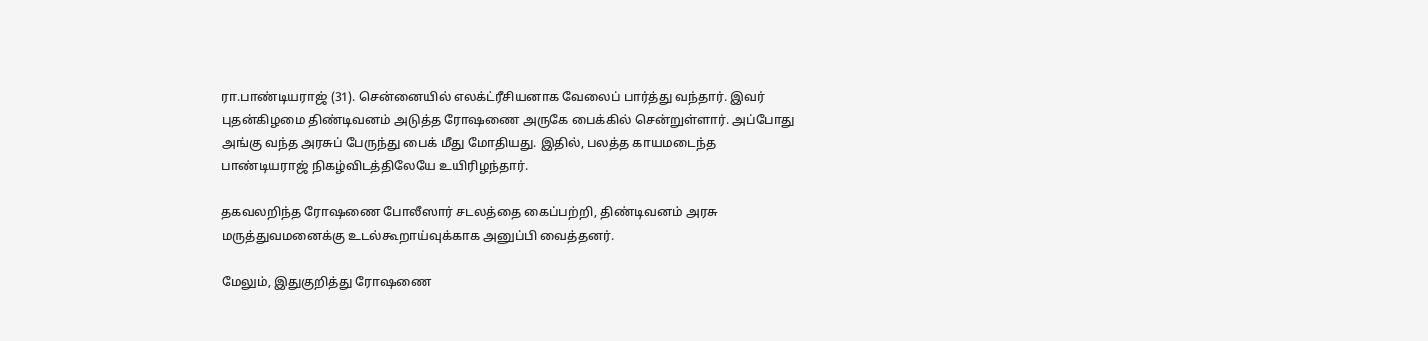ரா.பாண்டியராஜ் (31). சென்னையில் எலக்ட்ரீசியனாக வேலைப் பார்த்து வந்தார். இவர் புதன்கிழமை திண்டிவனம் அடுத்த ரோஷணை அருகே பைக்கில் சென்றுள்ளார். அப்போது அங்கு வந்த அரசுப் பேருந்து பைக் மீது மோதியது. இதில், பலத்த காயமடைந்த பாண்டியராஜ் நிகழ்விடத்திலேயே உயிரிழந்தார்.

தகவலறிந்த ரோஷணை போலீஸார் சடலத்தை கைப்பற்றி, திண்டிவனம் அரசு மருத்துவமனைக்கு உடல்கூறாய்வுக்காக அனுப்பி வைத்தனர்.

மேலும், இதுகுறித்து ரோஷணை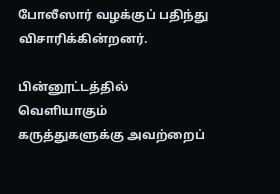போலீஸார் வழக்குப் பதிந்து விசாரிக்கின்றனர்.

பின்னூட்டத்தில் வெளியாகும் கருத்துகளுக்கு அவற்றைப்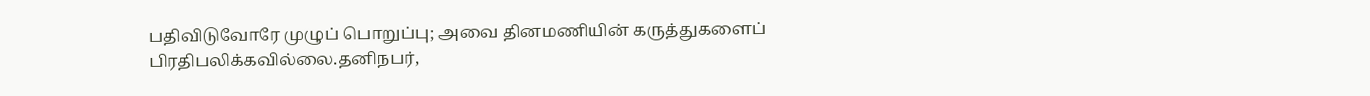பதிவிடுவோரே முழுப் பொறுப்பு; அவை தினமணியின் கருத்துகளைப் பிரதிபலிக்கவில்லை.தனிநபர்,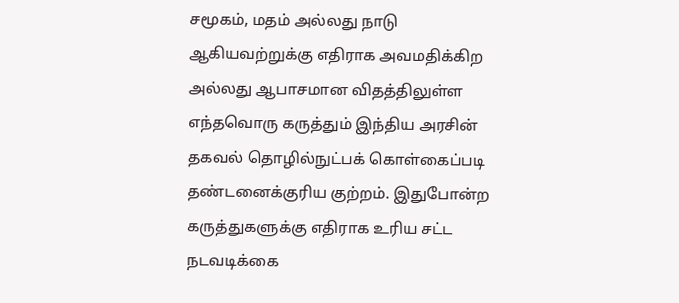சமூகம், மதம் அல்லது நாடு ஆகியவற்றுக்கு எதிராக அவமதிக்கிற அல்லது ஆபாசமான விதத்திலுள்ள எந்தவொரு கருத்தும் இந்திய அரசின் தகவல் தொழில்நுட்பக் கொள்கைப்படி தண்டனைக்குரிய குற்றம். இதுபோன்ற கருத்துகளுக்கு எதிராக உரிய சட்ட நடவடிக்கை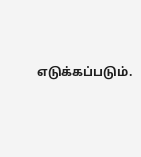எடுக்கப்படும்.